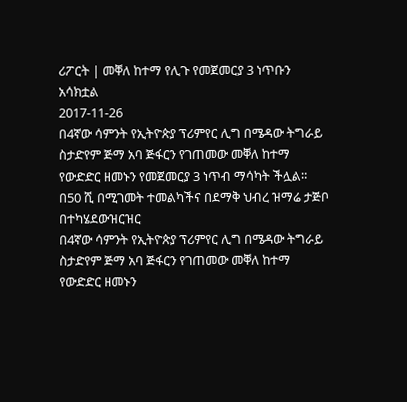ሪፖርት | መቐለ ከተማ የሊጉ የመጀመርያ 3 ነጥቡን አሳክቷል
2017-11-26
በ4ኛው ሳምንት የኢትዮጵያ ፕሪምየር ሊግ በሜዳው ትግራይ ስታድየም ጅማ አባ ጅፋርን የገጠመው መቐለ ከተማ የውድድር ዘመኑን የመጀመርያ 3 ነጥብ ማሳካት ችሏል። በ50 ሺ በሚገመት ተመልካችና በደማቅ ህብረ ዝማሬ ታጅቦ በተካሄደውዝርዝር
በ4ኛው ሳምንት የኢትዮጵያ ፕሪምየር ሊግ በሜዳው ትግራይ ስታድየም ጅማ አባ ጅፋርን የገጠመው መቐለ ከተማ የውድድር ዘመኑን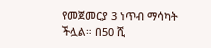የመጀመርያ 3 ነጥብ ማሳካት ችሏል። በ50 ሺ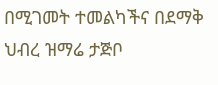በሚገመት ተመልካችና በደማቅ ህብረ ዝማሬ ታጅቦ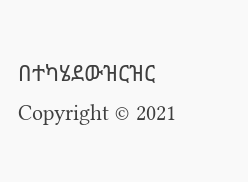በተካሄደውዝርዝር
Copyright © 2021